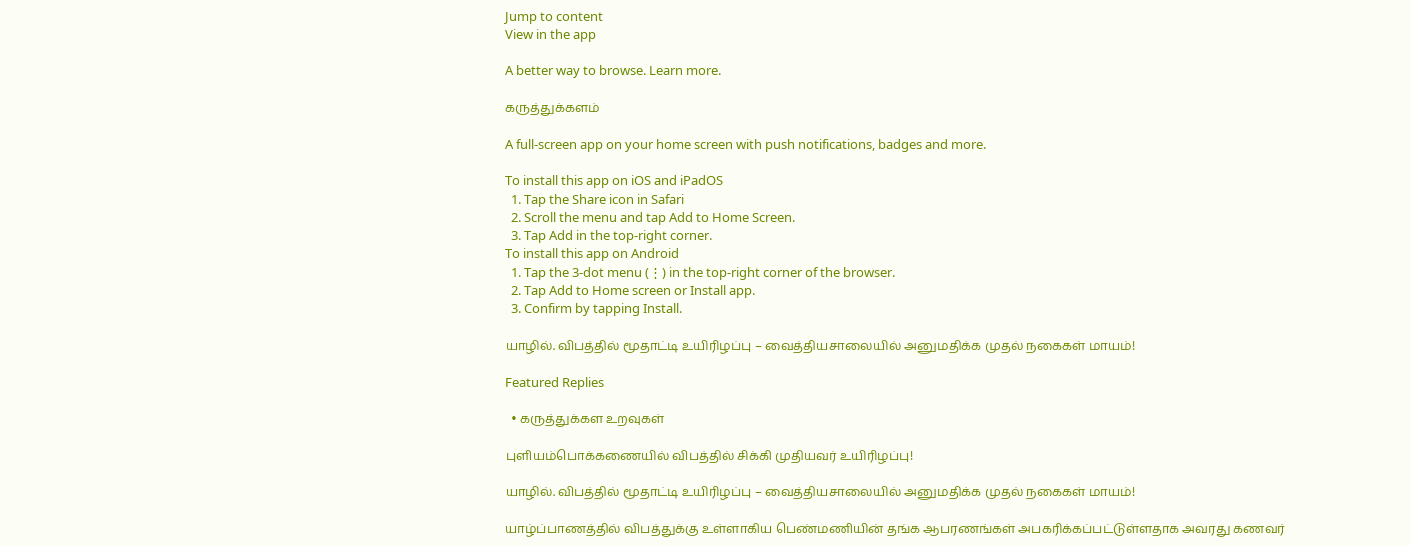Jump to content
View in the app

A better way to browse. Learn more.

கருத்துக்களம்

A full-screen app on your home screen with push notifications, badges and more.

To install this app on iOS and iPadOS
  1. Tap the Share icon in Safari
  2. Scroll the menu and tap Add to Home Screen.
  3. Tap Add in the top-right corner.
To install this app on Android
  1. Tap the 3-dot menu (⋮) in the top-right corner of the browser.
  2. Tap Add to Home screen or Install app.
  3. Confirm by tapping Install.

யாழில். விபத்தில் மூதாட்டி உயிரிழப்பு – வைத்தியசாலையில் அனுமதிக்க முதல் நகைகள் மாயம்!

Featured Replies

  • கருத்துக்கள உறவுகள்

புளியம்பொக்கணையில் விபத்தில் சிக்கி முதியவர் உயிரிழப்பு!

யாழில். விபத்தில் மூதாட்டி உயிரிழப்பு – வைத்தியசாலையில் அனுமதிக்க முதல் நகைகள் மாயம்!

யாழ்ப்பாணத்தில் விபத்துக்கு உள்ளாகிய பெண்மணியின் தங்க ஆபரணங்கள் அபகரிக்கப்பட்டுள்ளதாக அவரது கணவர்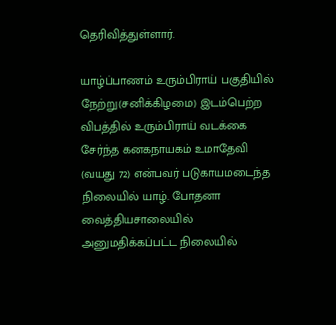தெரிவித்துள்ளார்.

யாழ்ப்பாணம் உரும்பிராய் பகுதியில் நேற்று(சனிக்கிழமை) இடம்பெற்ற விபத்தில் உரும்பிராய் வடக்கை சேர்ந்த கனகநாயகம் உமாதேவி (வயது 72) என்பவர் படுகாயமடைந்த நிலையில் யாழ். போதனா வைத்தியசாலையில் அனுமதிக்கப்பட்ட நிலையில்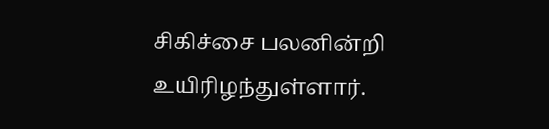சிகிச்சை பலனின்றி உயிரிழந்துள்ளார்.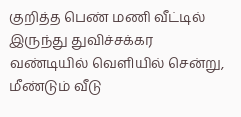குறித்த பெண் மணி வீட்டில் இருந்து துவிச்சக்கர வண்டியில் வெளியில் சென்று, மீண்டும் வீடு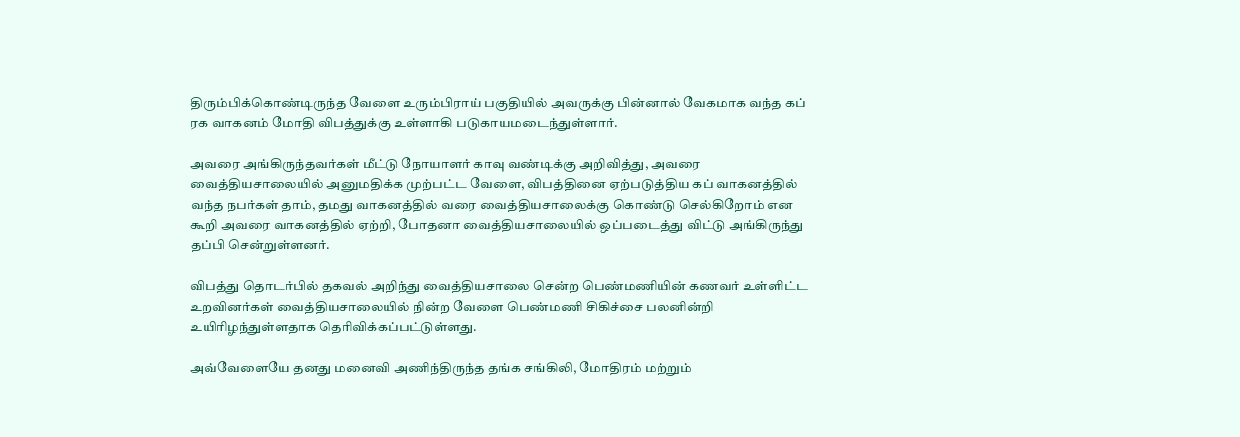திரும்பிக்கொண்டிருந்த வேளை உரும்பிராய் பகுதியில் அவருக்கு பின்னால் வேகமாக வந்த கப் ரக வாகனம் மோதி விபத்துக்கு உள்ளாகி படுகாயமடைந்துள்ளார்.

அவரை அங்கிருந்தவர்கள் மீட்டு நோயாளர் காவு வண்டிக்கு அறிவித்து, அவரை வைத்தியசாலையில் அனுமதிக்க முற்பட்ட வேளை, விபத்தினை ஏற்படுத்திய கப் வாகனத்தில் வந்த நபர்கள் தாம், தமது வாகனத்தில் வரை வைத்தியசாலைக்கு கொண்டு செல்கிறோம் என கூறி அவரை வாகனத்தில் ஏற்றி, போதனா வைத்தியசாலையில் ஒப்படைத்து விட்டு அங்கிருந்து தப்பி சென்றுள்ளனர்.

விபத்து தொடர்பில் தகவல் அறிந்து வைத்தியசாலை சென்ற பெண்மணியின் கணவர் உள்ளிட்ட உறவினர்கள் வைத்தியசாலையில் நின்ற வேளை பெண்மணி சிகிச்சை பலனின்றி உயிரிழந்துள்ளதாக தெரிவிக்கப்பட்டுள்ளது.

அவ்வேளையே தனது மனைவி அணிந்திருந்த தங்க சங்கிலி, மோதிரம் மற்றும்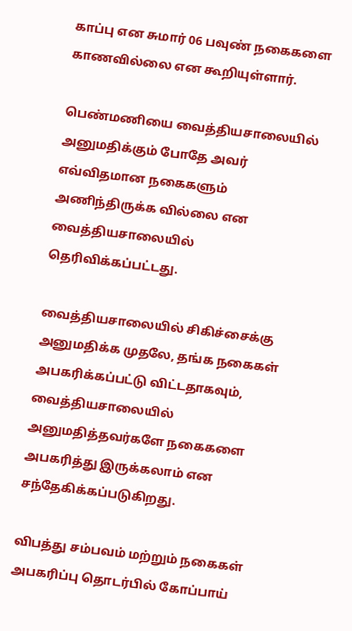காப்பு என சுமார் 06 பவுண் நகைகளை காணவில்லை என கூறியுள்ளார்.

பெண்மணியை வைத்தியசாலையில் அனுமதிக்கும் போதே அவர்  எவ்விதமான நகைகளும் அணிந்திருக்க வில்லை என வைத்தியசாலையில் தெரிவிக்கப்பட்டது.

வைத்தியசாலையில் சிகிச்சைக்கு அனுமதிக்க முதலே, தங்க நகைகள் அபகரிக்கப்பட்டு விட்டதாகவும், வைத்தியசாலையில் அனுமதித்தவர்களே நகைகளை அபகரித்து இருக்கலாம் என சந்தேகிக்கப்படுகிறது.

விபத்து சம்பவம் மற்றும் நகைகள் அபகரிப்பு தொடர்பில் கோப்பாய்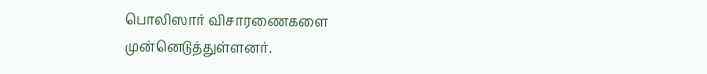பொலிஸார் விசாரணைகளை முன்னெடுத்துள்ளனர்.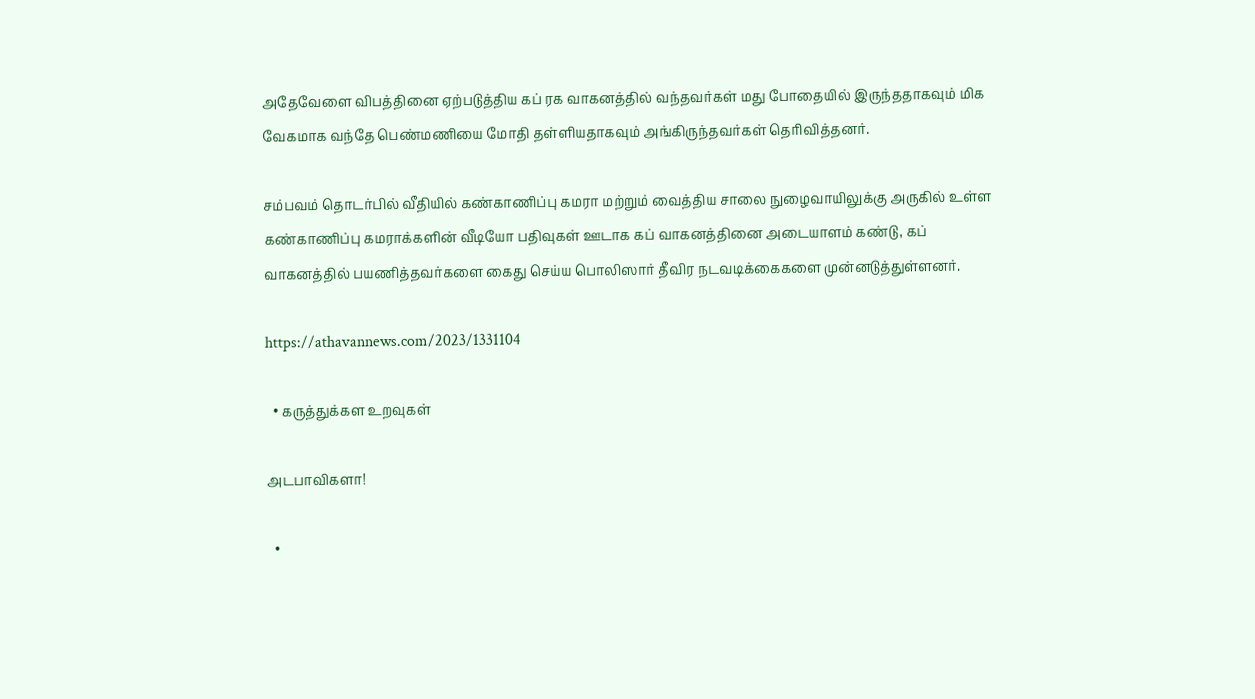அதேவேளை விபத்தினை ஏற்படுத்திய கப் ரக வாகனத்தில் வந்தவர்கள் மது போதையில் இருந்ததாகவும் மிக வேகமாக வந்தே பெண்மணியை மோதி தள்ளியதாகவும் அங்கிருந்தவர்கள் தெரிவித்தனர்.

சம்பவம் தொடர்பில் வீதியில் கண்காணிப்பு கமரா மற்றும் வைத்திய சாலை நுழைவாயிலுக்கு அருகில் உள்ள கண்காணிப்பு கமராக்களின் வீடியோ பதிவுகள் ஊடாக கப் வாகனத்தினை அடையாளம் கண்டு, கப் வாகனத்தில் பயணித்தவர்களை கைது செய்ய பொலிஸார் தீவிர நடவடிக்கைகளை முன்னடுத்துள்ளனர்.

https://athavannews.com/2023/1331104

  • கருத்துக்கள உறவுகள்

அடபாவிகளா!

  •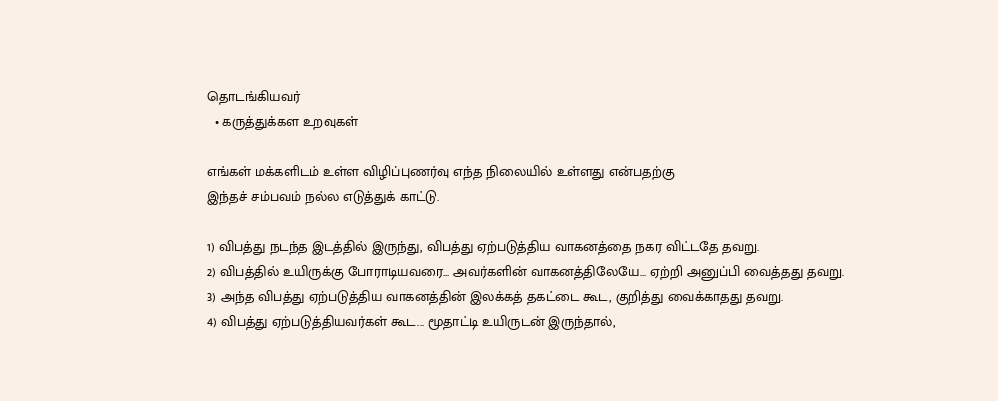தொடங்கியவர்
  • கருத்துக்கள உறவுகள்

எங்கள் மக்களிடம் உள்ள விழிப்புணர்வு எந்த நிலையில் உள்ளது என்பதற்கு
இந்தச் சம்பவம் நல்ல எடுத்துக் காட்டு.

1) விபத்து நடந்த இடத்தில் இருந்து, விபத்து ஏற்படுத்திய வாகனத்தை நகர விட்டதே தவறு.
2) விபத்தில் உயிருக்கு போராடியவரை... அவர்களின் வாகனத்திலேயே... ஏற்றி அனுப்பி வைத்தது தவறு.
3) அந்த விபத்து ஏற்படுத்திய வாகனத்தின் இலக்கத் தகட்டை கூட, குறித்து வைக்காதது தவறு.
4) விபத்து ஏற்படுத்தியவர்கள் கூட... மூதாட்டி உயிருடன் இருந்தால்,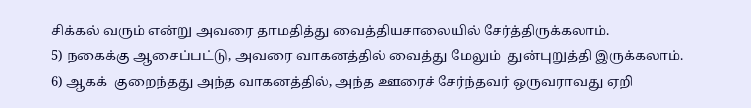சிக்கல் வரும் என்று அவரை தாமதித்து வைத்தியசாலையில் சேர்த்திருக்கலாம்.
5) நகைக்கு ஆசைப்பட்டு, அவரை வாகனத்தில் வைத்து மேலும்  துன்புறுத்தி இருக்கலாம்.
6) ஆகக்  குறைந்தது அந்த வாகனத்தில், அந்த ஊரைச் சேர்ந்தவர் ஒருவராவது ஏறி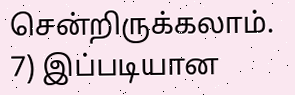சென்றிருக்கலாம்.
7) இப்படியான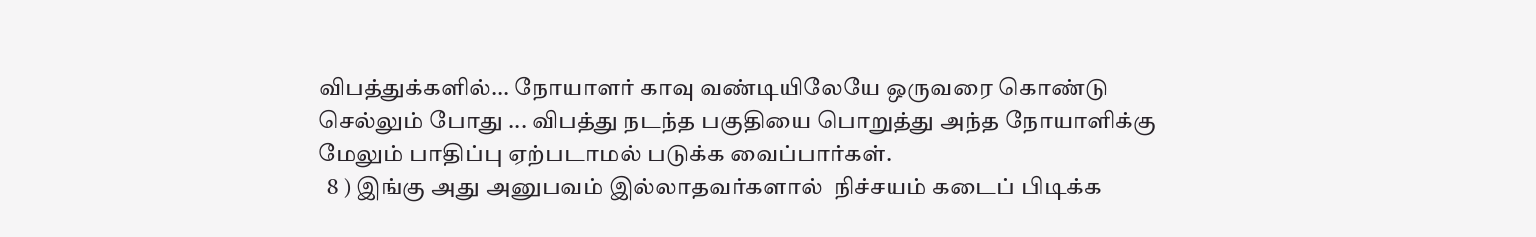விபத்துக்களில்... நோயாளர் காவு வண்டியிலேயே ஒருவரை கொண்டு செல்லும் போது ... விபத்து நடந்த பகுதியை பொறுத்து அந்த நோயாளிக்கு மேலும் பாதிப்பு ஏற்படாமல் படுக்க வைப்பார்கள்.
  8 ) இங்கு அது அனுபவம் இல்லாதவர்களால்  நிச்சயம் கடைப் பிடிக்க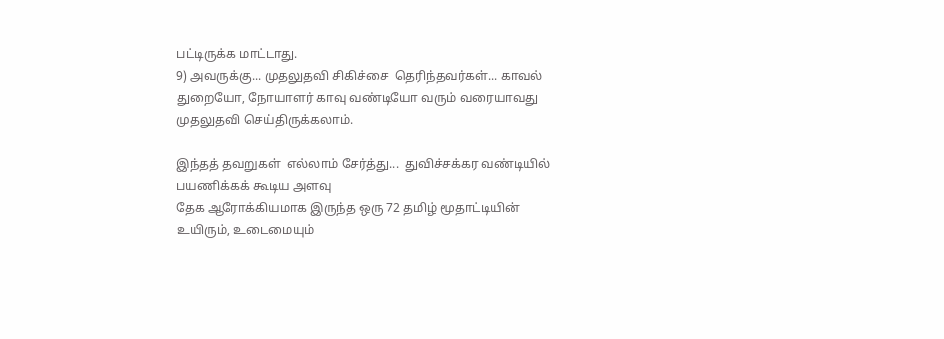பட்டிருக்க மாட்டாது.
9) அவருக்கு... முதலுதவி சிகிச்சை  தெரிந்தவர்கள்... காவல் துறையோ, நோயாளர் காவு வண்டியோ வரும் வரையாவது  முதலுதவி செய்திருக்கலாம்.

இந்தத் தவறுகள்  எல்லாம் சேர்த்து...  துவிச்சக்கர வண்டியில் பயணிக்கக் கூடிய அளவு
தேக ஆரோக்கியமாக இருந்த ஒரு 72 தமிழ் மூதாட்டியின்
உயிரும், உடைமையும்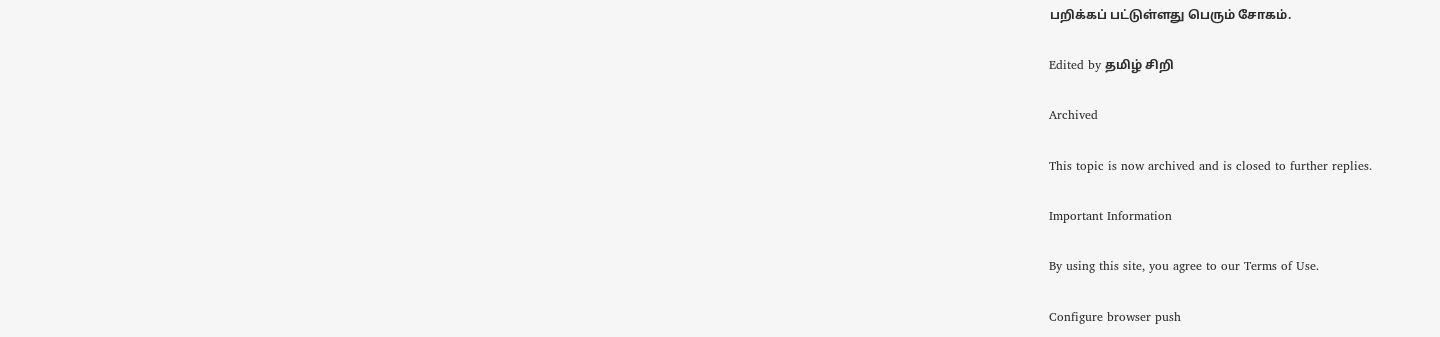பறிக்கப் பட்டுள்ளது பெரும் சோகம்.

Edited by தமிழ் சிறி

Archived

This topic is now archived and is closed to further replies.

Important Information

By using this site, you agree to our Terms of Use.

Configure browser push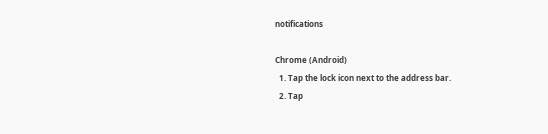notifications

Chrome (Android)
  1. Tap the lock icon next to the address bar.
  2. Tap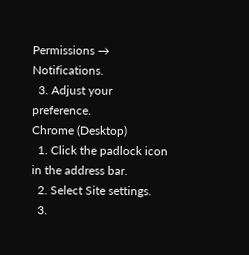Permissions → Notifications.
  3. Adjust your preference.
Chrome (Desktop)
  1. Click the padlock icon in the address bar.
  2. Select Site settings.
  3.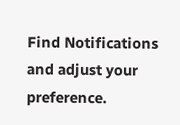Find Notifications and adjust your preference.